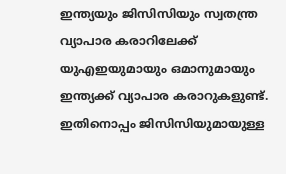ഇന്ത്യയും ജിസിസിയും സ്വതന്ത്ര വ്യാപാര കരാറിലേക്ക്
യുഎഇയുമായും ഒമാനുമായും ഇന്ത്യക്ക് വ്യാപാര കരാറുകളുണ്ട്. ഇതിനൊപ്പം ജിസിസിയുമായുള്ള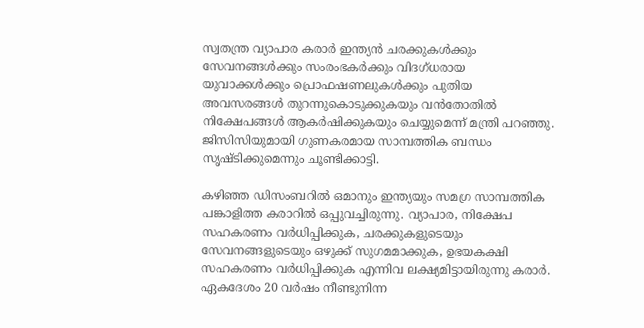സ്വതന്ത്ര വ്യാപാര കരാർ ഇന്ത്യൻ ചരക്കുകൾക്കും സേവനങ്ങൾക്കും സംരംഭകർക്കും വിദഗ്ധരായ യുവാക്കൾക്കും പ്രൊഫഷണലുകൾക്കും പുതിയ അവസരങ്ങൾ തുറന്നുകൊടുക്കുകയും വൻതോതിൽ നിക്ഷേപങ്ങൾ ആകർഷിക്കുകയും ചെയ്യുമെന്ന് മന്ത്രി പറഞ്ഞു. ജിസിസിയുമായി ഗുണകരമായ സാമ്പത്തിക ബന്ധം സൃഷ്ടിക്കുമെന്നും ചൂണ്ടിക്കാട്ടി.

കഴിഞ്ഞ ഡിസംബറിൽ ഒമാനും ഇന്ത്യയും സമഗ്ര സാമ്പത്തിക പങ്കാളിത്ത കരാറിൽ ഒപ്പുവച്ചിരുന്നു. വ്യാപാര, നിക്ഷേപ സഹകരണം വർധിപ്പിക്കുക, ചരക്കുകളുടെയും സേവനങ്ങളുടെയും ഒഴുക്ക് സുഗമമാക്കുക, ഉഭയകക്ഷി സഹകരണം വർധിപ്പിക്കുക എന്നിവ ലക്ഷ്യമിട്ടായിരുന്നു കരാർ.
ഏകദേശം 20 വർഷം നീണ്ടുനിന്ന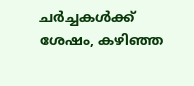ചർച്ചകൾക്ക് ശേഷം, കഴിഞ്ഞ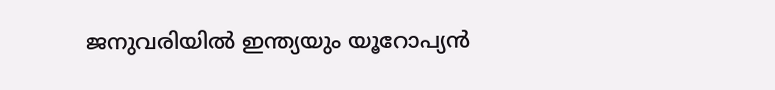ജനുവരിയിൽ ഇന്ത്യയും യൂറോപ്യൻ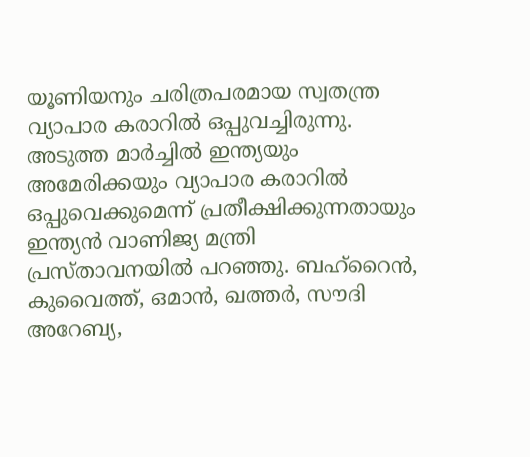യൂണിയനും ചരിത്രപരമായ സ്വതന്ത്ര വ്യാപാര കരാറിൽ ഒപ്പുവച്ചിരുന്നു. അടുത്ത മാർച്ചിൽ ഇന്ത്യയും അമേരിക്കയും വ്യാപാര കരാറിൽ ഒപ്പുവെക്കുമെന്ന് പ്രതീക്ഷിക്കുന്നതായും ഇന്ത്യൻ വാണിജ്യ മന്ത്രി പ്രസ്താവനയിൽ പറഞ്ഞു. ബഹ്റൈൻ, കുവൈത്ത്, ഒമാൻ, ഖത്തർ, സൗദി അറേബ്യ,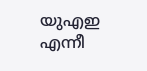യുഎഇ എന്നീ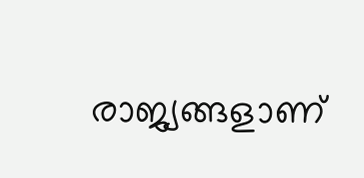രാജ്യങ്ങളാണ്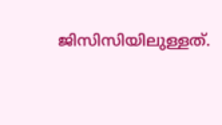ജിസിസിയിലുള്ളത്.